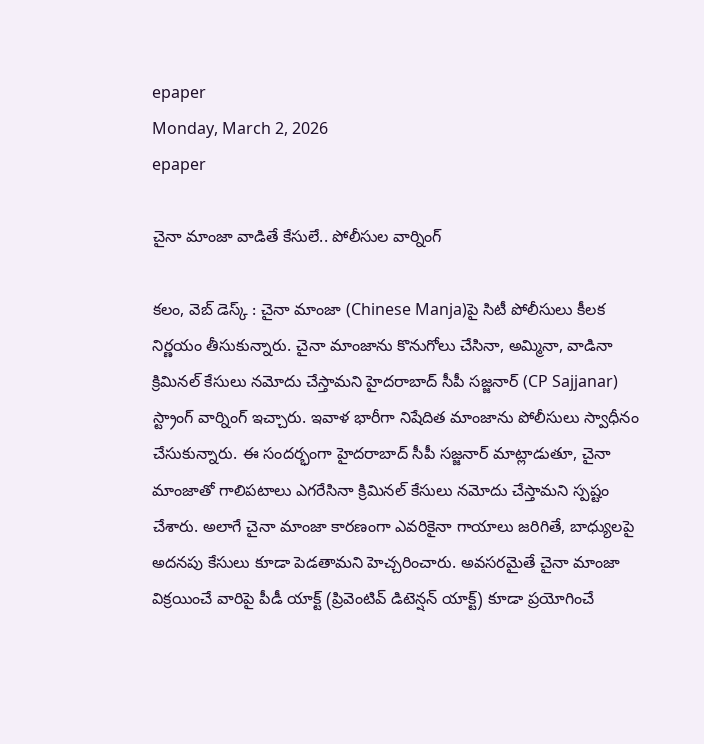epaper
Monday, March 2, 2026
epaper

చైనా మాంజా వాడితే కేసులే.. పోలీసుల వార్నింగ్

కలం, వెబ్ డెస్క్ : చైనా మాంజా (Chinese Manja)పై సిటీ పోలీసులు కీలక నిర్ణయం తీసుకున్నారు. చైనా మాంజాను కొనుగోలు చేసినా, అమ్మినా, వాడినా  క్రిమినల్ కేసులు నమోదు చేస్తామని హైదరాబాద్ సీపీ సజ్జనార్ (CP Sajjanar) స్ట్రాంగ్ వార్నింగ్ ఇచ్చారు. ఇవాళ భారీగా నిషేదిత మాంజాను పోలీసులు స్వాధీనం చేసుకున్నారు. ఈ సందర్భంగా హైదరాబాద్ సీపీ సజ్జనార్ మాట్లాడుతూ, చైనా మాంజాతో గాలిపటాలు ఎగరేసినా క్రిమినల్ కేసులు నమోదు చేస్తామని స్పష్టం చేశారు. అలాగే చైనా మాంజా కారణంగా ఎవరికైనా గాయాలు జరిగితే, బాధ్యులపై అదనపు కేసులు కూడా పెడతామని హెచ్చరించారు. అవసరమైతే చైనా మాంజా విక్రయించే వారిపై పీడీ యాక్ట్ (ప్రివెంటివ్ డిటెన్షన్ యాక్ట్) కూడా ప్రయోగించే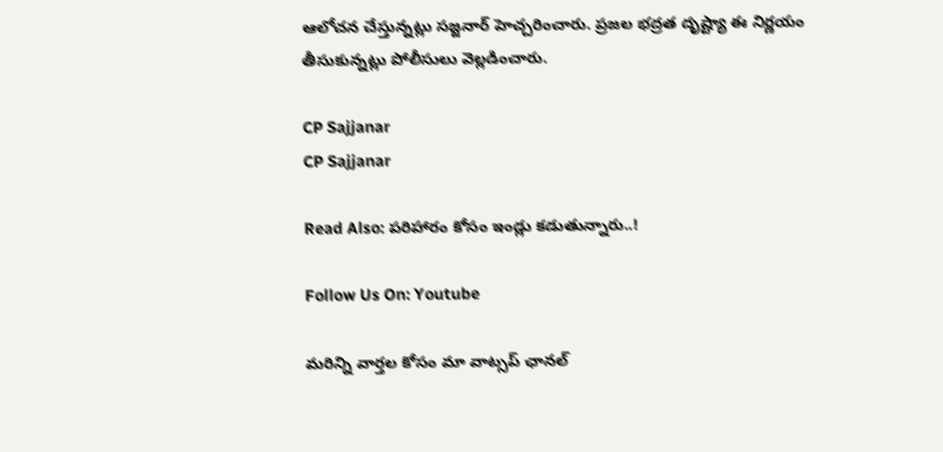ఆలోచన చేస్తున్నట్లు సజ్జనార్ హెచ్చరించారు. ప్రజల భద్రత దృష్ట్యా ఈ నిర్ణయం తీసుకున్నట్లు పోలీసులు వెల్లడించారు.

CP Sajjanar
CP Sajjanar

Read Also: పరిహారం కోసం ఇండ్లు కడుతున్నారు..!

Follow Us On: Youtube

మ‌రిన్ని వార్త‌ల కోసం మా వాట్స‌ప్ ఛాన‌ల్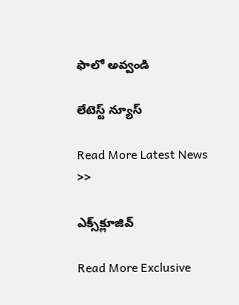ఫాలో అవ్వండి

లేటెస్ట్ న్యూస్‌

Read More Latest News >>

ఎక్స్‌క్లూజివ్‌

Read More Exclusive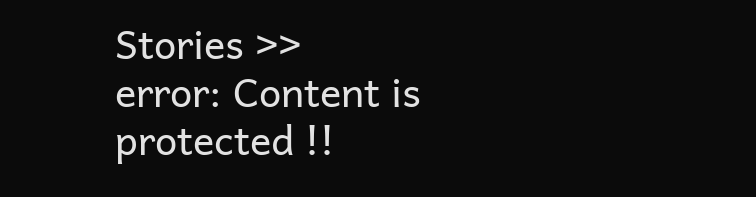Stories >>
error: Content is protected !!